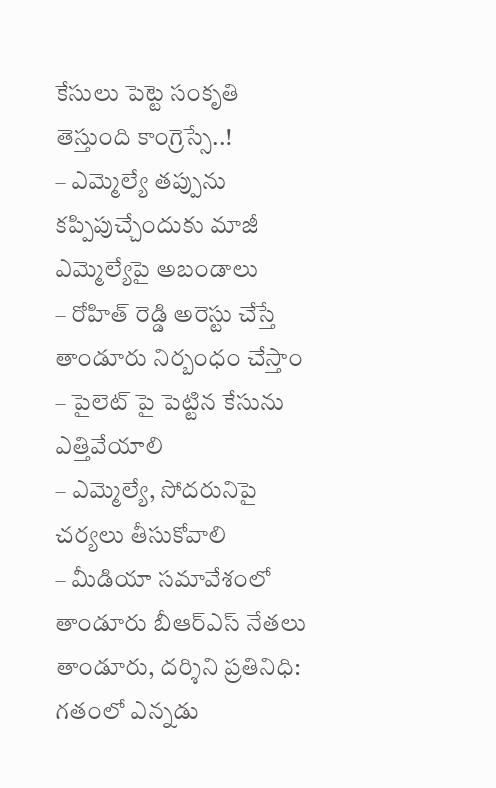కేసులు పెట్టె సంకృతి తెస్తుంది కాంగ్రెస్సే..!
– ఎమ్మెల్యే తప్పును కప్పిపుచ్చేందుకు మాజీ ఎమ్మెల్యేపై అబండాలు
– రోహిత్ రెడ్డి అరెస్టు చేస్తే తాండూరు నిర్బంధం చేస్తాం
– పైలెట్ పై పెట్టిన కేసును ఎత్తివేయాలి
– ఎమ్మెల్యే, సోదరునిపై చర్యలు తీసుకోవాలి
– మీడియా సమావేశంలో తాండూరు బీఆర్ఎస్ నేతలు
తాండూరు, దర్శిని ప్రతినిధి: గతంలో ఎన్నడు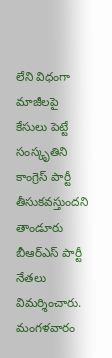లేని విధంగా మాజీలపై కేసులు పెట్టే సంస్కృతిని కాంగ్రెస్ పార్టీ తీసుకవస్తుందని తాండూరు బీఆర్ఎస్ పార్టీ నేతలు విమర్శించారు. మంగళవారం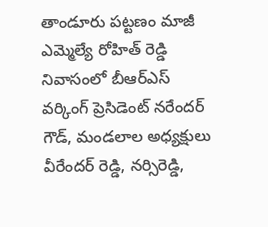తాండూరు పట్టణం మాజీ ఎమ్మెల్యే రోహిత్ రెడ్డి నివాసంలో బీఆర్ఎస్ వర్కింగ్ ప్రెసిడెంట్ నరేందర్ గౌడ్, మండలాల అధ్యక్షులు వీరేందర్ రెడ్డి, నర్సిరెడ్డి,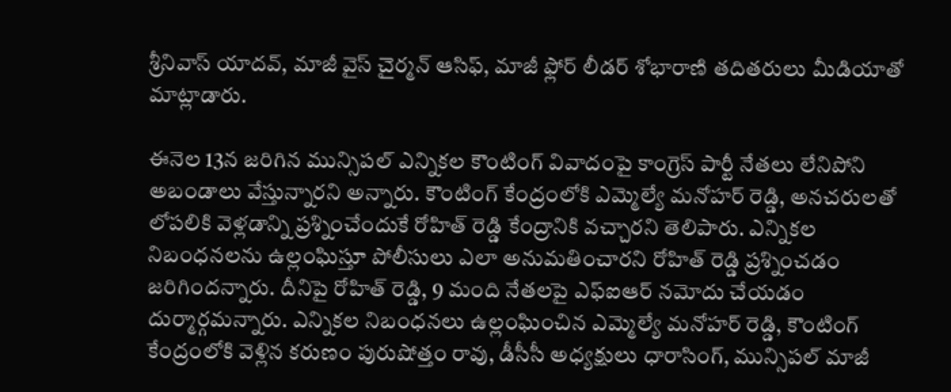శ్రీనివాస్ యాదవ్, మాజీ వైస్ చైర్మన్ ఆసిఫ్, మాజీ ఫ్లోర్ లీడర్ శోభారాణి తదితరులు మీడియాతో మాట్లాడారు.

ఈనెల 13న జరిగిన మున్సిపల్ ఎన్నికల కౌంటింగ్ వివాదంపై కాంగ్రెస్ పార్టీ నేతలు లేనిపోని అబండాలు వేస్తున్నారని అన్నారు. కౌంటింగ్ కేంద్రంలోకి ఎమ్మెల్యే మనోహర్ రెడ్డి, అనచరులతో లోపలికి వెళ్లడాన్ని ప్రశ్నించేందుకే రోహిత్ రెడ్డి కేంద్రానికి వచ్చారని తెలిపారు. ఎన్నికల నిబంధనలను ఉల్లంఘిస్తూ పోలీసులు ఎలా అనుమతించారని రోహిత్ రెడ్డి ప్రశ్నించడం జరిగిందన్నారు. దీనిపై రోహిత్ రెడ్డి, 9 మంది నేతలపై ఎఫ్ఐఆర్ నమోదు చేయడం దుర్మార్గమన్నారు. ఎన్నికల నిబంధనలు ఉల్లంఘించిన ఎమ్మెల్యే మనోహర్ రెడ్డి, కౌంటింగ్ కేంద్రంలోకి వెళ్లిన కరుణం పురుషోత్తం రావు, డీసీసీ అధ్యక్షులు ధారాసింగ్, మున్సిపల్ మాజీ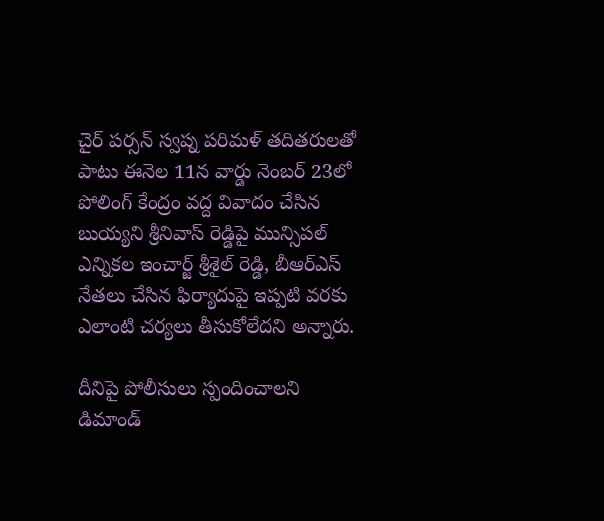చైర్ పర్సన్ స్వప్న పరిమళ్ తదితరులతో పాటు ఈనెల 11న వార్డు నెంబర్ 23లో పోలింగ్ కేంద్రం వద్ద వివాదం చేసిన బుయ్యని శ్రీనివాస్ రెడ్డిపై మున్సిపల్ ఎన్నికల ఇంచార్జ్ శ్రీశైల్ రెడ్డి, బీఆర్ఎస్ నేతలు చేసిన ఫిర్యాదుపై ఇప్పటి వరకు ఎలాంటి చర్యలు తీసుకోలేదని అన్నారు.

దీనిపై పోలీసులు స్పందించాలని డిమాండ్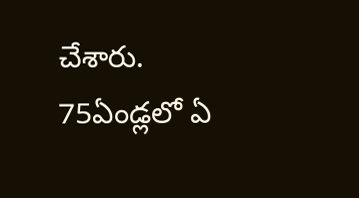చేశారు. 75ఏండ్లలో ఏ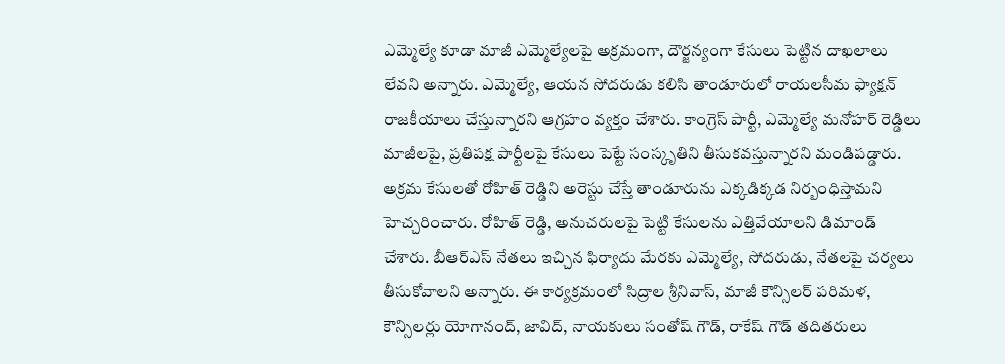ఎమ్మెల్యే కూడా మాజీ ఎమ్మెల్యేలపై అక్రమంగా, దౌర్జన్యంగా కేసులు పెట్టిన దాఖలాలు లేవని అన్నారు. ఎమ్మెల్యే, ఆయన సోదరుడు కలిసి తాండూరులో రాయలసీమ ఫ్యాక్షన్ రాజకీయాలు చేస్తున్నారని ఆగ్రహం వ్యక్తం చేశారు. కాంగ్రెస్ పార్టీ, ఎమ్మెల్యే మనోహర్ రెడ్డిలు మాజీలపై, ప్రతిపక్ష పార్టీలపై కేసులు పెట్టే సంస్కృతిని తీసుకవస్తున్నారని మండిపడ్డారు. అక్రమ కేసులతో రోహిత్ రెడ్డిని అరెస్టు చేస్తే తాండూరును ఎక్కడిక్కడ నిర్బంధిస్తామని హెచ్చరించారు. రోహిత్ రెడ్డి, అనుచరులపై పెట్టి కేసులను ఎత్తివేయాలని డిమాండ్ చేశారు. బీఆర్ఎస్ నేతలు ఇచ్చిన ఫిర్యాదు మేరకు ఎమ్మెల్యే, సోదరుడు, నేతలపై చర్యలు తీసుకోవాలని అన్నారు. ఈ కార్యక్రమంలో సిద్రాల శ్రీనివాస్, మాజీ కౌన్సిలర్ పరిమళ, కౌన్సిలర్లు యోగానంద్, జావిద్, నాయకులు సంతోష్ గౌడ్, రాకేష్ గౌడ్ తదితరులు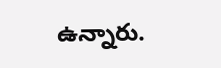ఉన్నారు.